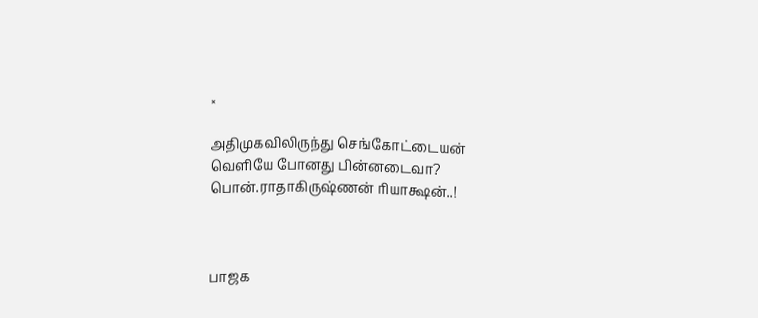×

அதிமுகவிலிருந்து செங்கோட்டையன் வெளியே போனது பின்னடைவா?  பொன்.ராதாகிருஷ்ணன் ரியாக்ஷன்..!



பாஜக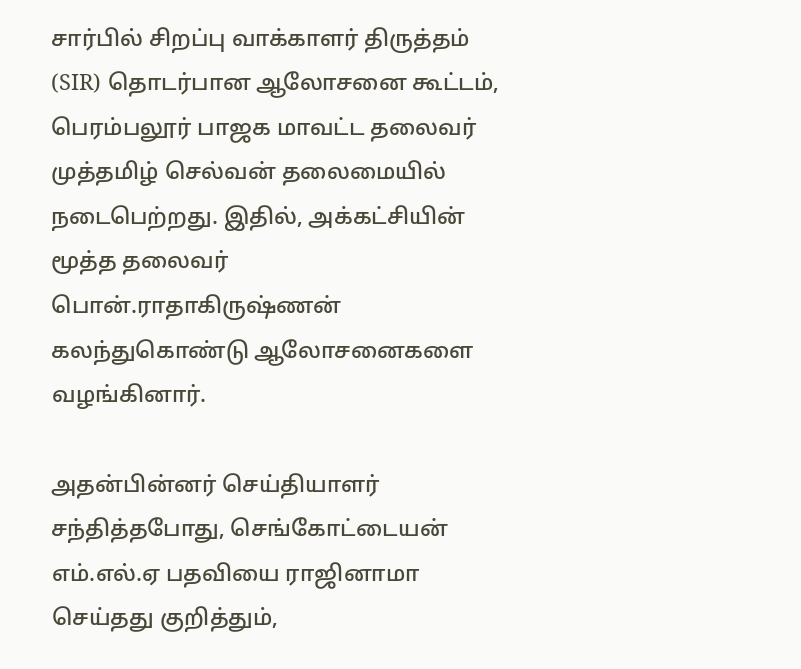சார்பில் சிறப்பு வாக்காளர் திருத்தம் (SIR) தொடர்பான ஆலோசனை கூட்டம், பெரம்பலூர் பாஜக மாவட்ட தலைவர் முத்தமிழ் செல்வன் தலைமையில் நடைபெற்றது. இதில், அக்கட்சியின் மூத்த தலைவர் பொன்.ராதாகிருஷ்ணன் கலந்துகொண்டு ஆலோசனைகளை வழங்கினார்.

அதன்பின்னர் செய்தியாளர் சந்தித்தபோது, செங்கோட்டையன் எம்.எல்.ஏ பதவியை ராஜினாமா செய்தது குறித்தும்,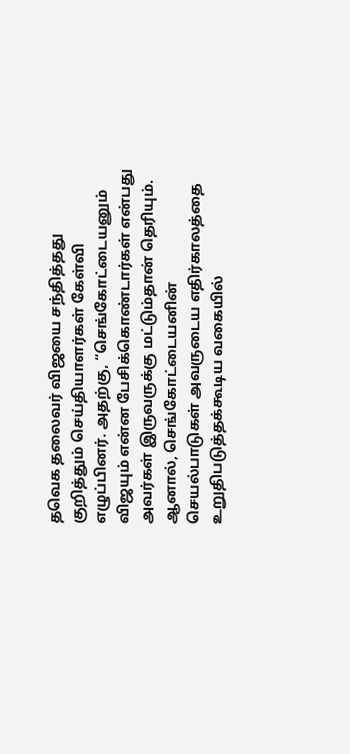தவெக தலைவர் விஜயை சந்தித்தது குறித்தும் செய்தியாளர்கள் கேள்வி எழுப்பினர். அதற்கு, “செங்கோட்டையனும் விஜயும் என்ன பேசிக்கொண்டார்கள் என்பது அவர்கள் இருவருக்கு மட்டும்தான் தெரியும். ஆனால், செங்கோட்டையனின் செயல்பாடுகள் அவருடைய எதிர்காலத்தை உறுதிபடுத்தக்கூடிய வகையில்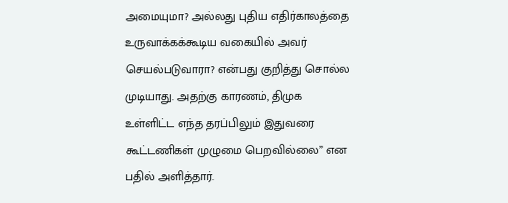அமையுமா? அல்லது புதிய எதிர்காலத்தை உருவாக்கக்கூடிய வகையில் அவர் செயல்படுவாரா? என்பது குறித்து சொல்ல முடியாது. அதற்கு காரணம், திமுக உள்ளிட்ட எந்த தரப்பிலும் இதுவரை கூட்டணிகள் முழுமை பெறவில்லை” என பதில் அளித்தார்.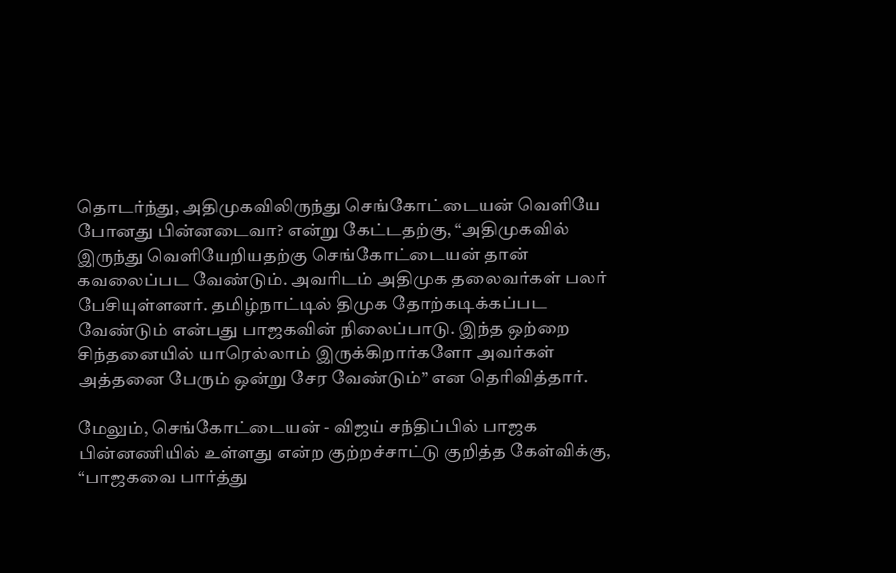தொடர்ந்து, அதிமுகவிலிருந்து செங்கோட்டையன் வெளியே போனது பின்னடைவா? என்று கேட்டதற்கு, “அதிமுகவில் இருந்து வெளியேறியதற்கு செங்கோட்டையன் தான் கவலைப்பட வேண்டும். அவரிடம் அதிமுக தலைவர்கள் பலர் பேசியுள்ளனர். தமிழ்நாட்டில் திமுக தோற்கடிக்கப்பட வேண்டும் என்பது பாஜகவின் நிலைப்பாடு. இந்த ஒற்றை சிந்தனையில் யாரெல்லாம் இருக்கிறார்களோ அவர்கள் அத்தனை பேரும் ஒன்று சேர வேண்டும்” என தெரிவித்தார்.

மேலும், செங்கோட்டையன் - விஜய் சந்திப்பில் பாஜக பின்னணியில் உள்ளது என்ற குற்றச்சாட்டு குறித்த கேள்விக்கு, “பாஜகவை பார்த்து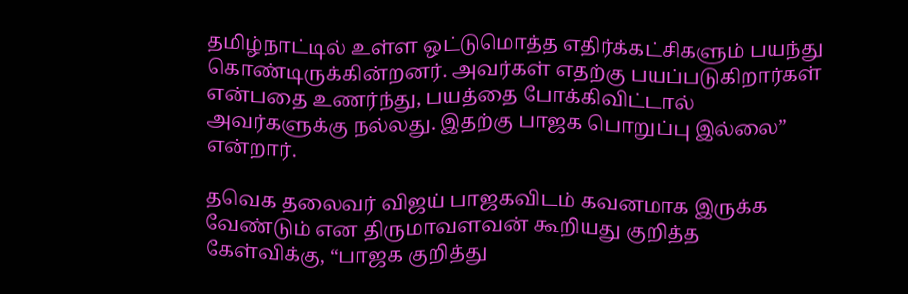தமிழ்நாட்டில் உள்ள ஒட்டுமொத்த எதிர்க்கட்சிகளும் பயந்து கொண்டிருக்கின்றனர். அவர்கள் எதற்கு பயப்படுகிறார்கள் என்பதை உணர்ந்து, பயத்தை போக்கிவிட்டால் அவர்களுக்கு நல்லது. இதற்கு பாஜக பொறுப்பு இல்லை” என்றார்.

தவெக தலைவர் விஜய் பாஜகவிடம் கவனமாக இருக்க வேண்டும் என திருமாவளவன் கூறியது குறித்த கேள்விக்கு, “பாஜக குறித்து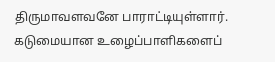திருமாவளவனே பாராட்டியுள்ளார். கடுமையான உழைப்பாளிகளைப்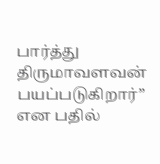பார்த்து திருமாவளவன் பயப்படுகிறார்” என பதில்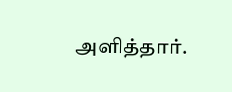அளித்தார்.